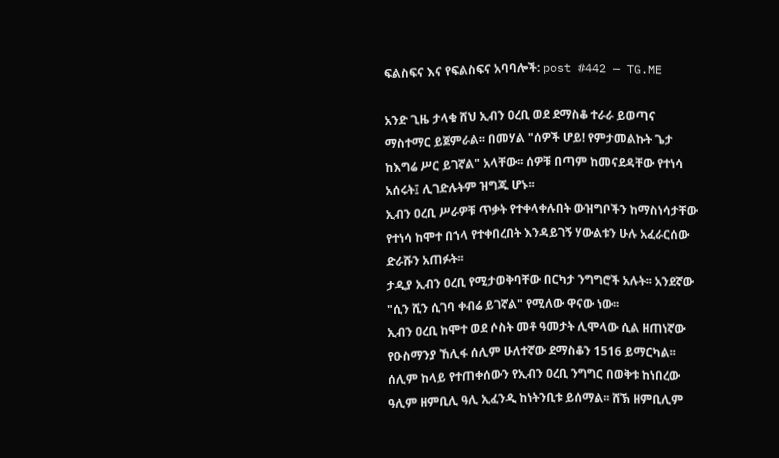ፍልስፍና እና የፍልስፍና አባባሎች: post #442 — TG.ME

አንድ ጊዜ ታላቁ ሸህ ኢብን ዐረቢ ወደ ደማስቆ ተራራ ይወጣና ማስተማር ይጀምራል፡፡ በመሃል "ሰዎች ሆይ! የምታመልኩት ጌታ ከእግሬ ሥር ይገኛል" አላቸው፡፡ ሰዎቹ በጣም ከመናደዳቸው የተነሳ አሰሩት፤ ሊገድሉትም ዝግጁ ሆኑ፡፡
ኢብን ዐረቢ ሥራዎቹ ጥቃት የተቀላቀሉበት ውዝግቦችን ከማስነሳታቸው የተነሳ ከሞተ በኀላ የተቀበረበት እንዳይገኝ ሃውልቱን ሁሉ አፈራርሰው ድራሹን አጠፉት፡፡
ታዲያ ኢብን ዐረቢ የሚታወቅባቸው በርካታ ንግግሮች አሉት፡፡ አንደኛው "ሲን ሺን ሲገባ ቀብሬ ይገኛል" የሚለው ዋናው ነው፡፡
ኢብን ዐረቢ ከሞተ ወደ ሶስት መቶ ዓመታት ሊሞላው ሲል ዘጠነኛው የዑስማንያ ኸሊፋ ሰሊም ሁለተኛው ደማስቆን 1516 ይማርካል፡፡ ሰሊም ከላይ የተጠቀሰውን የኢብን ዐረቢ ንግግር በወቅቱ ከነበረው ዓሊም ዘምቢሊ ዓሊ ኢፈንዲ ከነትንቢቱ ይሰማል፡፡ ሸኽ ዘምቢሊም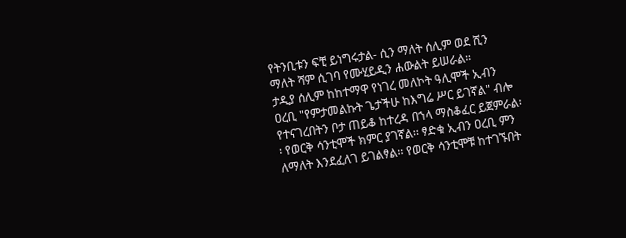የትንቢቱን ፍቺ ይነግሩታል- ሲን ማለት ሰሊም ወደ ሺን ማለት ሻም ሲገባ የሙሂይዲን ሐውልት ይሠራል።
ታዲያ ሰሊም ከከተማዋ የነገረ መለኮት ዓሊሞች ኢብን ዐረቢ "የምታመልኩት ጌታችሁ ከእግሬ ሥር ይገኛል" ብሎ የተናገረበትን ቦታ ጠይቆ ከተረዳ በኀላ ማስቆፈር ይጀምራል፡፡ የወርቅ ሳንቲሞች ክምር ያገኛል፡፡ ፃድቁ ኢብን ዐረቢ ምን ለማለት እንደፈለገ ይገልፃል፡፡ የወርቅ ሳንቲሞቹ ከተገኙበት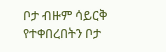ቦታ ብዙም ሳይርቅ የተቀበረበትን ቦታ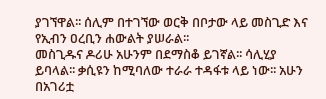ያገኘዋል፡፡ ሰሊም በተገኘው ወርቅ በቦታው ላይ መስጊድ እና የኢብን ዐረቢን ሐውልት ያሠራል፡፡
መስጊዱና ዶሪሁ አሁንም በደማስቆ ይገኛል፡፡ ሳሊሂያ ይባላል፡፡ ቃሲዩን ከሚባለው ተራራ ተዳፋቱ ላይ ነው፡፡ አሁን በአገሪቷ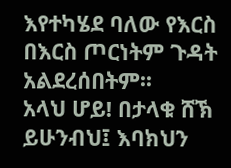እየተካሄደ ባለው የእርስ በእርስ ጦርነትም ጉዳት አልደረሰበትም፡፡
አላህ ሆይ! በታላቁ ሸኽ ይሁንብህ፤ እባክህን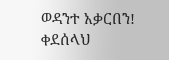ወዳንተ አቃርበን!
ቀደሰላህ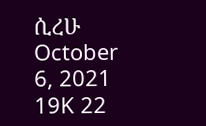ሲረሁ
October 6, 2021 19K 22